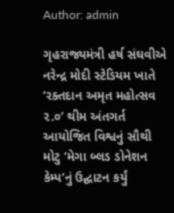Author: admin

ગૃહરાજ્યમંત્રી હર્ષ સંઘવીએ નરેન્દ્ર મોદી સ્ટેડિયમ ખાતે ‘રક્તદાન અમૃત મહોત્સવ ૨.૦’ થીમ અંતગર્ત આયોજિત વિશ્વનું સૌથી મોટુ ‘મેગા બ્લડ ડોનેશન કેમ્પ’નું ઉદ્ઘાટન કર્યું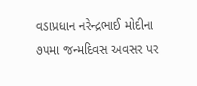વડાપ્રધાન નરેન્દ્રભાઈ મોદીના ૭૫મા જન્મદિવસ અવસર પર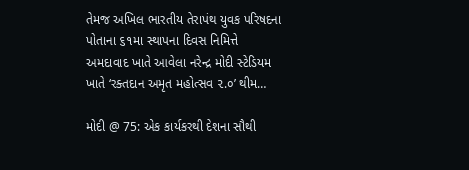તેમજ અખિલ ભારતીય તેરાપંથ યુવક પરિષદના પોતાના ૬૧મા સ્થાપના દિવસ નિમિત્તે અમદાવાદ ખાતે આવેલા નરેન્દ્ર મોદી સ્ટેડિયમ ખાતે ‘રક્તદાન અમૃત મહોત્સવ ૨.૦’ થીમ…

મોદી @ 75: એક કાર્યકરથી દેશના સૌથી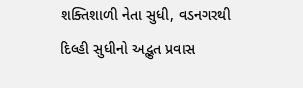શક્તિશાળી નેતા સુધી, વડનગરથી દિલ્હી સુધીનો અદ્ભુત પ્રવાસ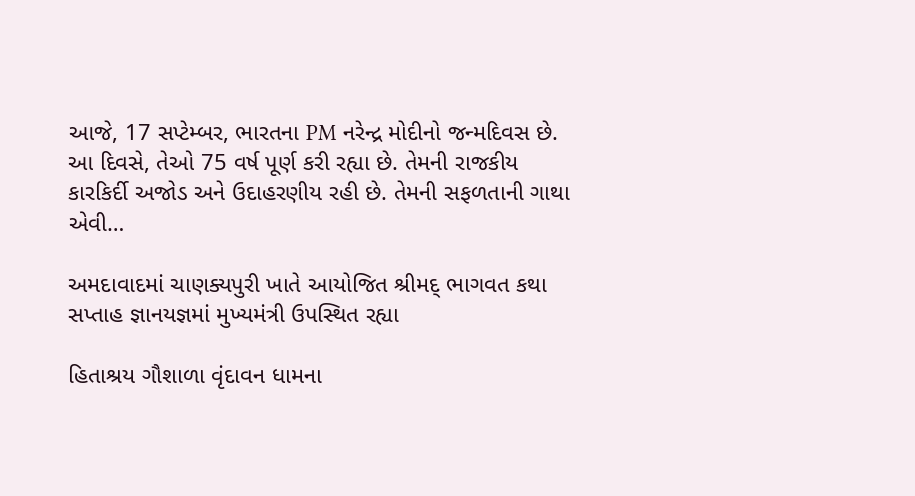આજે, 17 સપ્ટેમ્બર, ભારતના PM નરેન્દ્ર મોદીનો જન્મદિવસ છે. આ દિવસે, તેઓ 75 વર્ષ પૂર્ણ કરી રહ્યા છે. તેમની રાજકીય કારકિર્દી અજોડ અને ઉદાહરણીય રહી છે. તેમની સફળતાની ગાથા એવી…

અમદાવાદમાં ચાણક્યપુરી ખાતે આયોજિત શ્રીમદ્ ભાગવત કથા સપ્તાહ જ્ઞાનયજ્ઞમાં મુખ્યમંત્રી ઉપસ્થિત રહ્યા

હિતાશ્રય ગૌશાળા વૃંદાવન ધામના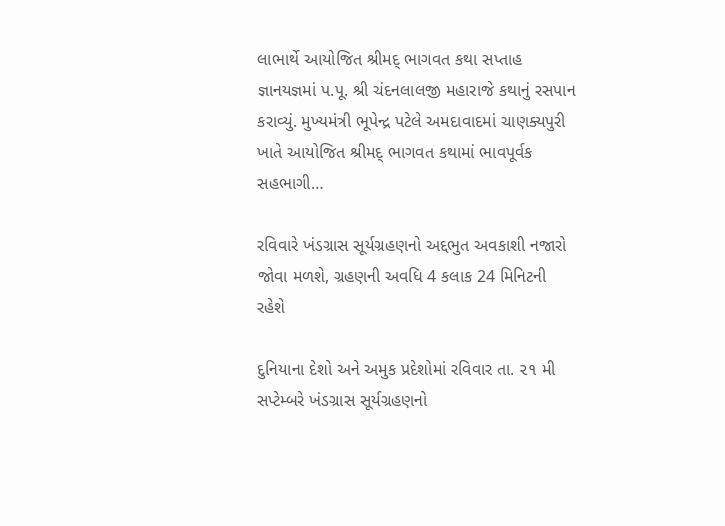લાભાર્થે આયોજિત શ્રીમદ્ ભાગવત કથા સપ્તાહ જ્ઞાનયજ્ઞમાં પ.પૂ. શ્રી ચંદનલાલજી મહારાજે કથાનું રસપાન કરાવ્યું. મુખ્યમંત્રી ભૂપેન્દ્ર પટેલે અમદાવાદમાં ચાણક્યપુરી ખાતે આયોજિત શ્રીમદ્ ભાગવત કથામાં ભાવપૂર્વક સહભાગી…

રવિવારે ખંડગ્રાસ સૂર્યગ્રહણનો અદ્દભુત અવકાશી નજારો જોવા મળશે, ગ્રહણની અવધિ 4 કલાક 24 મિનિટની રહેશે

દુનિયાના દેશો અને અમુક પ્રદેશોમાં રવિવાર તા. ૨૧ મી સપ્ટેમ્બરે ખંડગ્રાસ સૂર્યગ્રહણનો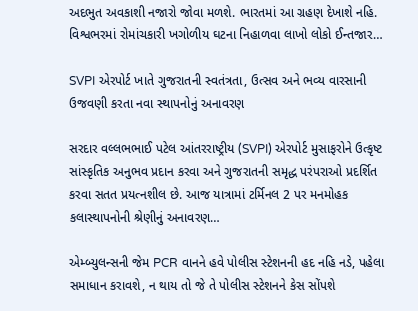અદભુત અવકાશી નજારો જોવા મળશે. ભારતમાં આ ગ્રહણ દેખાશે નહિ. વિશ્વભરમાં રોમાંચકારી ખગોળીય ઘટના નિહાળવા લાખો લોકો ઈન્તજાર…

SVPI એરપોર્ટ ખાતે ગુજરાતની સ્વતંત્રતા, ઉત્સવ અને ભવ્ય વારસાની ઉજવણી કરતા નવા સ્થાપનોનું અનાવરણ

સરદાર વલ્લભભાઈ પટેલ આંતરરાષ્ટ્રીય (SVPI) એરપોર્ટ મુસાફરોને ઉત્કૃષ્ટ સાંસ્કૃતિક અનુભવ પ્રદાન કરવા અને ગુજરાતની સમૃદ્ધ પરંપરાઓ પ્રદર્શિત કરવા સતત પ્રયત્નશીલ છે. આજ યાત્રામાં ટર્મિનલ 2 પર મનમોહક કલાસ્થાપનોની શ્રેણીનું અનાવરણ…

એમ્બ્યુલન્સની જેમ PCR વાનને હવે પોલીસ સ્ટેશનની હદ નહિ નડે, પહેલા સમાધાન કરાવશે, ન થાય તો જે તે પોલીસ સ્ટેશનને કેસ સોંપશે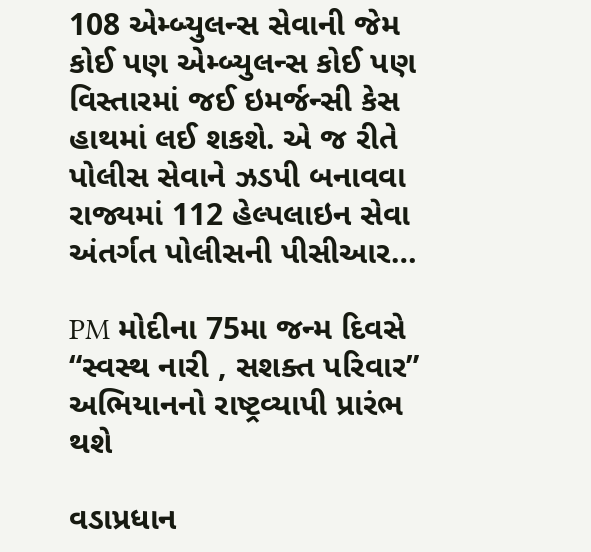108 એમ્બ્યુલન્સ સેવાની જેમ કોઈ પણ એમ્બ્યુલન્સ કોઈ પણ વિસ્તારમાં જઈ ઇમર્જન્સી કેસ હાથમાં લઈ શકશે. એ જ રીતે પોલીસ સેવાને ઝડપી બનાવવા રાજ્યમાં 112 હેલ્પલાઇન સેવા અંતર્ગત પોલીસની પીસીઆર…

PM મોદીના 75મા જન્મ દિવસે “સ્વસ્થ નારી , સશક્ત પરિવાર” અભિયાનનો રાષ્ટ્રવ્યાપી પ્રારંભ થશે

વડાપ્રધાન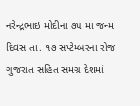નરેન્દ્રભાઇ મોદીના ૭૫ મા જન્મ દિવસ તા. ૧૭ સપ્ટેમ્બરના રોજ ગુજરાત સહિત સમગ્ર દેશમાં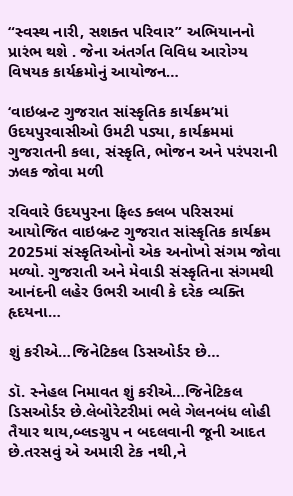“સ્વસ્થ નારી, સશક્ત પરિવાર” અભિયાનનો પ્રારંભ થશે . જેના અંતર્ગત વિવિધ આરોગ્ય વિષયક કાર્યક્રમોનું આયોજન…

‘વાઇબ્રન્ટ ગુજરાત સાંસ્કૃતિક કાર્યક્રમ’માં ઉદયપુરવાસીઓ ઉમટી પડ્યા, કાર્યક્રમમાં ગુજરાતની કલા, સંસ્કૃતિ, ભોજન અને પરંપરાની ઝલક જોવા મળી

રવિવારે ઉદયપુરના ફિલ્ડ ક્લબ પરિસરમાં આયોજિત વાઇબ્રન્ટ ગુજરાત સાંસ્કૃતિક કાર્યક્રમ 2025માં સંસ્કૃતિઓનો એક અનોખો સંગમ જોવા મળ્યો. ગુજરાતી અને મેવાડી સંસ્કૃતિના સંગમથી આનંદની લહેર ઉભરી આવી કે દરેક વ્યક્તિ હૃદયના…

શું કરીએ…જિનેટિકલ ડિસઓર્ડર છે…

ડૉ. સ્નેહલ નિમાવત શું કરીએ…જિનેટિકલ ડિસઓર્ડર છે.લેબોરેટરીમાં ભલે ગેલનબંધ લોહી તૈયાર થાય,બ્લsગ્રુપ ન બદલવાની જૂની આદત છે.તરસવું એ અમારી ટેક નથી,ને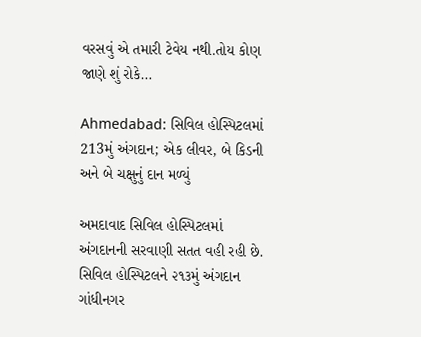વરસવું એ તમારી ટેવેય નથી.તોય કોણ જાણે શું રોકે…

Ahmedabad: સિવિલ હોસ્પિટલમાં 213મું અંગદાન; એક લીવર, બે કિડની અને બે ચક્ષુનું દાન મળ્યું

અમદાવાદ સિવિલ હોસ્પિટલમાં અંગદાનની સરવાણી સતત વહી રહી છે. સિવિલ હોસ્પિટલને ૨૧૩મું અંગદાન ગાંધીનગર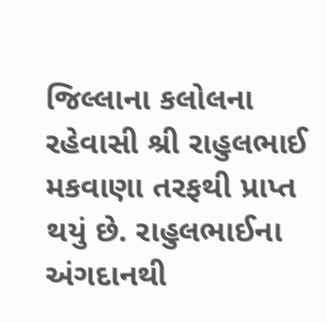જિલ્લાના કલોલના રહેવાસી શ્રી રાહુલભાઈ મકવાણા તરફથી પ્રાપ્ત થયું છે. રાહુલભાઈના અંગદાનથી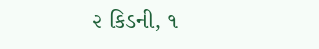૨ કિડની, ૧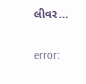લીવર…

error: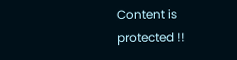Content is protected !!